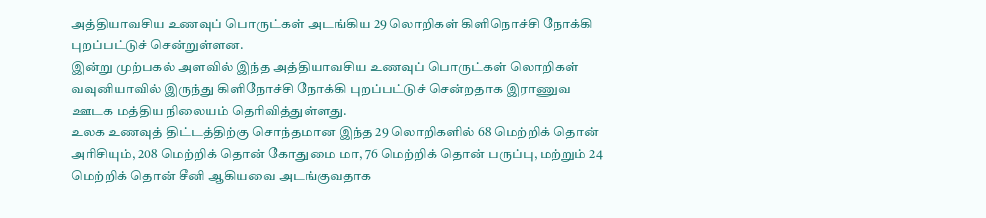அத்தியாவசிய உணவுப் பொருட்கள் அடங்கிய 29 லொறிகள் கிளிநொச்சி நோக்கி புறப்பட்டுச் சென்றுள்ளன.
இன்று முற்பகல் அளவில் இந்த அத்தியாவசிய உணவுப் பொருட்கள் லொறிகள் வவுனியாவில் இருந்து கிளிநோச்சி நோக்கி புறப்பட்டுச் சென்றதாக இராணுவ ஊடக மத்திய நிலையம் தெரிவித்துள்ளது.
உலக உணவுத் திட்டத்திற்கு சொந்தமான இந்த 29 லொறிகளில் 68 மெற்றிக் தொன் அரிசியும், 208 மெற்றிக் தொன் கோதுமை மா, 76 மெற்றிக் தொன் பருப்பு, மற்றும் 24 மெற்றிக் தொன் சீனி ஆகியவை அடங்குவதாக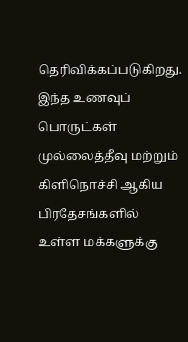தெரிவிக்கப்படுகிறது.
இந்த உணவுப் பொருட்கள் முல்லைத்தீவு மற்றும் கிளிநொச்சி ஆகிய பிரதேசங்களில் உள்ள மக்களுக்கு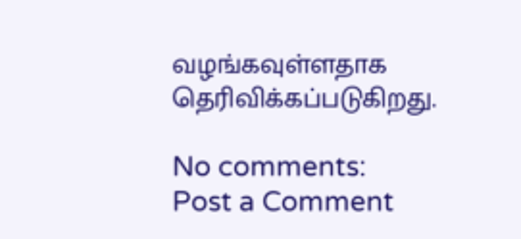வழங்கவுள்ளதாக தெரிவிக்கப்படுகிறது.

No comments:
Post a Comment